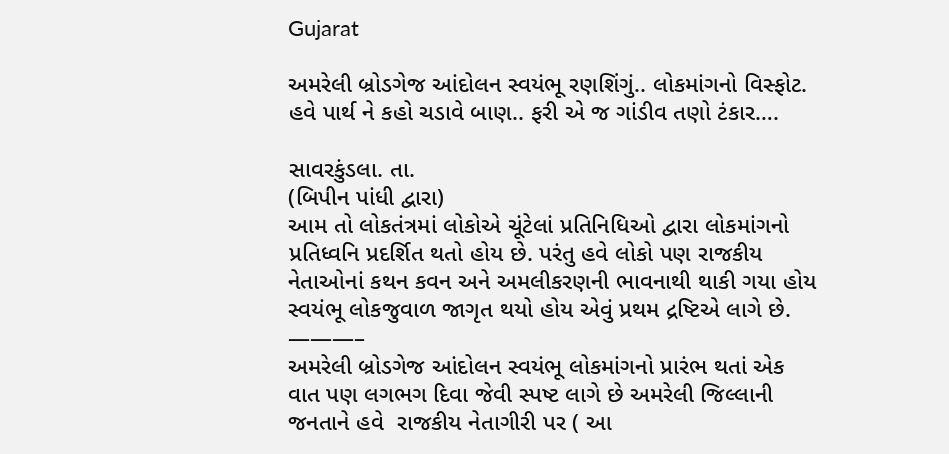Gujarat

અમરેલી બ્રોડગેજ આંદોલન સ્વયંભૂ રણશિંગું.. લોકમાંગનો વિસ્ફોટ. હવે પાર્થ ને કહો ચડાવે બાણ.. ફરી એ જ ગાંડીવ તણો ટંકાર….

સાવરકુંડલા. તા.
(બિપીન પાંધી દ્વારા)
આમ તો લોકતંત્રમાં લોકોએ ચૂંટેલાં પ્રતિનિધિઓ દ્વારા લોકમાંગનો પ્રતિધ્વનિ પ્રદર્શિત થતો હોય છે. પરંતુ હવે લોકો પણ રાજકીય નેતાઓનાં કથન કવન અને અમલીકરણની ભાવનાથી થાકી ગયા હોય સ્વયંભૂ લોકજુવાળ જાગૃત થયો હોય એવું પ્રથમ દ્રષ્ટિએ લાગે છે.
———–
અમરેલી બ્રોડગેજ આંદોલન સ્વયંભૂ લોકમાંગનો પ્રારંભ થતાં એક વાત પણ લગભગ દિવા જેવી સ્પષ્ટ લાગે છે અમરેલી જિલ્લાની જનતાને હવે  રાજકીય નેતાગીરી પર ( આ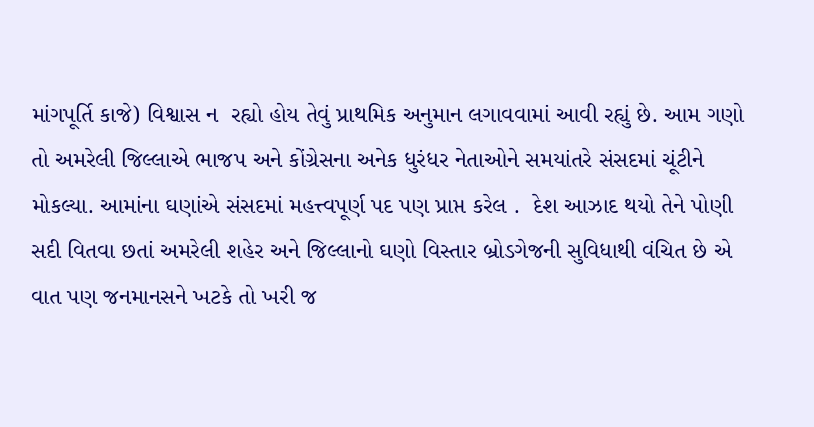માંગપૂર્તિ કાજે) વિશ્વાસ ન  રહ્યો હોય તેવું પ્રાથમિક અનુમાન લગાવવામાં આવી રહ્યું છે. આમ ગણો તો અમરેલી જિલ્લાએ ભાજપ અને કોંગ્રેસના અનેક ધુરંધર નેતાઓને સમયાંતરે સંસદમાં ચૂંટીને મોકલ્યા. આમાંના ઘણાંએ સંસદમાં મહત્ત્વપૂર્ણ પદ પણ પ્રાપ્ત કરેલ .  દેશ આઝાદ થયો તેને પોણી સદી વિતવા છતાં અમરેલી શહેર અને જિલ્લાનો ઘણો વિસ્તાર બ્રોડગેજની સુવિધાથી વંચિત છે એ વાત પણ જનમાનસને ખટકે તો ખરી જ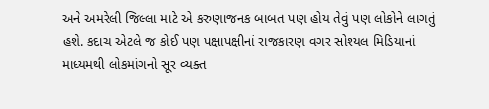અને અમરેલી જિલ્લા માટે એ કરુણાજનક બાબત પણ હોય તેવું પણ લોકોને લાગતું હશે. કદાચ એટલે જ કોઈ પણ પક્ષાપક્ષીનાં રાજકારણ વગર સોશ્યલ મિડિયાનાં માધ્યમથી લોકમાંગનો સૂર વ્યક્ત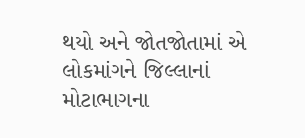થયો અને જોતજોતામાં એ લોકમાંગને જિલ્લાનાં મોટાભાગના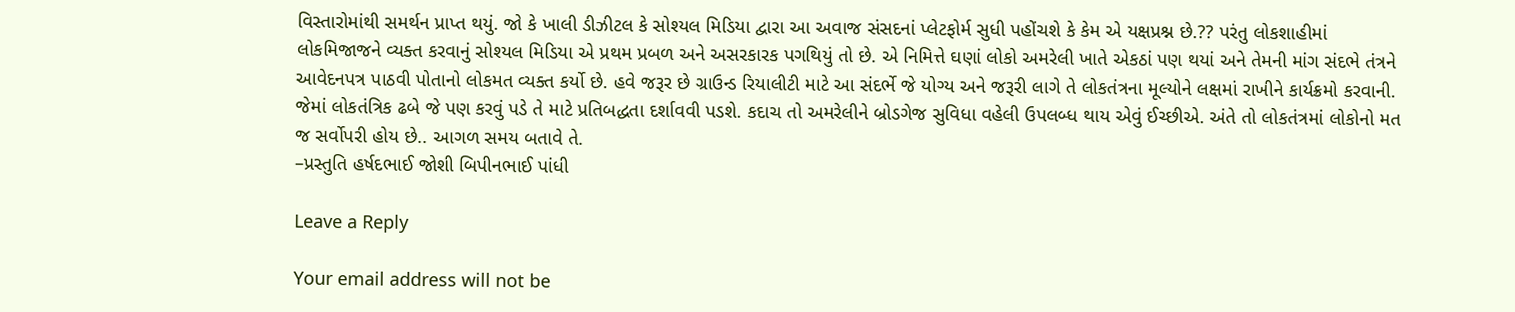વિસ્તારોમાંથી સમર્થન પ્રાપ્ત થયું. જો કે ખાલી ડીઝીટલ કે સોશ્યલ મિડિયા દ્વારા આ અવાજ સંસદનાં પ્લેટફોર્મ સુધી પહોંચશે કે કેમ એ યક્ષપ્રશ્ન છે.?? પરંતુ લોકશાહીમાં લોકમિજાજને વ્યક્ત કરવાનું સોશ્યલ મિડિયા એ પ્રથમ પ્રબળ અને અસરકારક પગથિયું તો છે. એ નિમિત્તે ઘણાં લોકો અમરેલી ખાતે એકઠાં પણ થયાં અને તેમની માંગ સંદભે તંત્રને આવેદનપત્ર પાઠવી પોતાનો લોકમત વ્યક્ત કર્યો છે. હવે જરૂર છે ગ્રાઉન્ડ રિયાલીટી માટે આ સંદર્ભે જે યોગ્ય અને જરૂરી લાગે તે લોકતંત્રના મૂલ્યોને લક્ષમાં રાખીને કાર્યક્રમો કરવાની. જેમાં લોકતંત્રિક ઢબે જે પણ કરવું પડે તે માટે પ્રતિબદ્ધતા દર્શાવવી પડશે. કદાચ તો અમરેલીને બ્રોડગેજ સુવિધા વહેલી ઉપલબ્ધ થાય એવું ઈચ્છીએ. અંતે તો લોકતંત્રમાં લોકોનો મત જ સર્વોપરી હોય છે.. આગળ સમય બતાવે તે.
–પ્રસ્તુતિ હર્ષદભાઈ જોશી બિપીનભાઈ પાંધી

Leave a Reply

Your email address will not be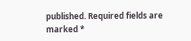published. Required fields are marked *